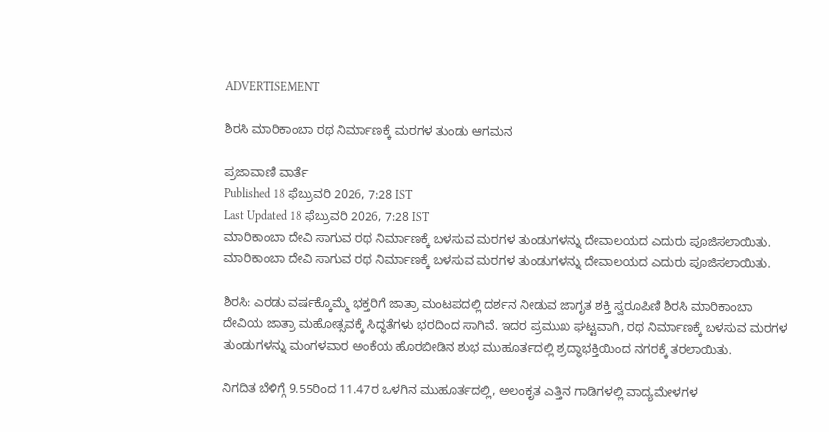ADVERTISEMENT

ಶಿರಸಿ ಮಾರಿಕಾಂಬಾ ರಥ ನಿರ್ಮಾಣಕ್ಕೆ ಮರಗಳ ತುಂಡು ಆಗಮನ

ಪ್ರಜಾವಾಣಿ ವಾರ್ತೆ
Published 18 ಫೆಬ್ರುವರಿ 2026, 7:28 IST
Last Updated 18 ಫೆಬ್ರುವರಿ 2026, 7:28 IST
ಮಾರಿಕಾಂಬಾ ದೇವಿ ಸಾಗುವ ರಥ ನಿರ್ಮಾಣಕ್ಕೆ ಬಳಸುವ ಮರಗಳ ತುಂಡುಗಳನ್ನು ದೇವಾಲಯದ ಎದುರು ಪೂಜಿಸಲಾಯಿತು.
ಮಾರಿಕಾಂಬಾ ದೇವಿ ಸಾಗುವ ರಥ ನಿರ್ಮಾಣಕ್ಕೆ ಬಳಸುವ ಮರಗಳ ತುಂಡುಗಳನ್ನು ದೇವಾಲಯದ ಎದುರು ಪೂಜಿಸಲಾಯಿತು.

ಶಿರಸಿ: ಎರಡು ವರ್ಷಕ್ಕೊಮ್ಮೆ ಭಕ್ತರಿಗೆ ಜಾತ್ರಾ ಮಂಟಪದಲ್ಲಿ ದರ್ಶನ ನೀಡುವ ಜಾಗೃತ ಶಕ್ತಿ ಸ್ವರೂಪಿಣಿ ಶಿರಸಿ ಮಾರಿಕಾಂಬಾ ದೇವಿಯ ಜಾತ್ರಾ ಮಹೋತ್ಸವಕ್ಕೆ ಸಿದ್ಧತೆಗಳು ಭರದಿಂದ ಸಾಗಿವೆ. ಇದರ ಪ್ರಮುಖ ಘಟ್ಟವಾಗಿ, ರಥ ನಿರ್ಮಾಣಕ್ಕೆ ಬಳಸುವ ಮರಗಳ ತುಂಡುಗಳನ್ನು ಮಂಗಳವಾರ ಅಂಕೆಯ ಹೊರಬೀಡಿನ ಶುಭ ಮುಹೂರ್ತದಲ್ಲಿ ಶ್ರದ್ಧಾಭಕ್ತಿಯಿಂದ ನಗರಕ್ಕೆ ತರಲಾಯಿತು.

ನಿಗದಿತ ಬೆಳಿಗ್ಗೆ 9.55ರಿಂದ 11.47ರ ಒಳಗಿನ ಮುಹೂರ್ತದಲ್ಲಿ, ಅಲಂಕೃತ ಎತ್ತಿನ ಗಾಡಿಗಳಲ್ಲಿ ವಾದ್ಯಮೇಳಗಳ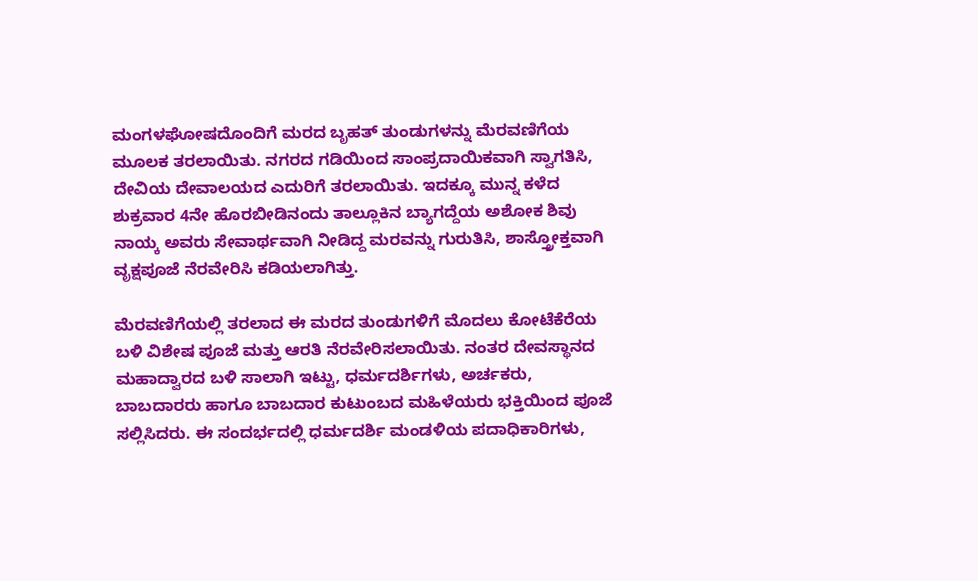ಮಂಗಳಘೋಷದೊಂದಿಗೆ ಮರದ ಬೃಹತ್ ತುಂಡುಗಳನ್ನು ಮೆರವಣಿಗೆಯ ಮೂಲಕ ತರಲಾಯಿತು. ನಗರದ ಗಡಿಯಿಂದ ಸಾಂಪ್ರದಾಯಿಕವಾಗಿ ಸ್ವಾಗತಿಸಿ, ದೇವಿಯ ದೇವಾಲಯದ ಎದುರಿಗೆ ತರಲಾಯಿತು. ಇದಕ್ಕೂ ಮುನ್ನ ಕಳೆದ ಶುಕ್ರವಾರ 4ನೇ ಹೊರಬೀಡಿನಂದು ತಾಲ್ಲೂಕಿನ ಬ್ಯಾಗದ್ದೆಯ ಅಶೋಕ ಶಿವು ನಾಯ್ಕ ಅವರು ಸೇವಾರ್ಥವಾಗಿ ನೀಡಿದ್ದ ಮರವನ್ನು ಗುರುತಿಸಿ, ಶಾಸ್ತ್ರೋಕ್ತವಾಗಿ ವೃಕ್ಷಪೂಜೆ ನೆರವೇರಿಸಿ ಕಡಿಯಲಾಗಿತ್ತು.

ಮೆರವಣಿಗೆಯಲ್ಲಿ ತರಲಾದ ಈ ಮರದ ತುಂಡುಗಳಿಗೆ ಮೊದಲು ಕೋಟೆಕೆರೆಯ ಬಳಿ ವಿಶೇಷ ಪೂಜೆ ಮತ್ತು ಆರತಿ ನೆರವೇರಿಸಲಾಯಿತು. ನಂತರ ದೇವಸ್ಥಾನದ ಮಹಾದ್ವಾರದ ಬಳಿ ಸಾಲಾಗಿ ಇಟ್ಟು, ಧರ್ಮದರ್ಶಿಗಳು, ಅರ್ಚಕರು, ಬಾಬದಾರರು ಹಾಗೂ ಬಾಬದಾರ ಕುಟುಂಬದ ಮಹಿಳೆಯರು ಭಕ್ತಿಯಿಂದ ಪೂಜೆ ಸಲ್ಲಿಸಿದರು. ಈ ಸಂದರ್ಭದಲ್ಲಿ ಧರ್ಮದರ್ಶಿ ಮಂಡಳಿಯ ಪದಾಧಿಕಾರಿಗಳು,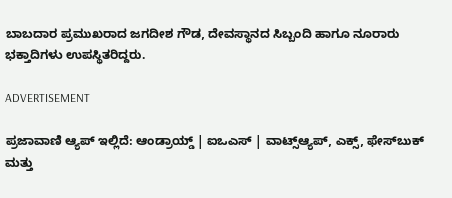ಬಾಬದಾರ ಪ್ರಮುಖರಾದ ಜಗದೀಶ ಗೌಡ, ದೇವಸ್ಥಾನದ ಸಿಬ್ಬಂದಿ ಹಾಗೂ ನೂರಾರು ಭಕ್ತಾದಿಗಳು ಉಪಸ್ಥಿತರಿದ್ದರು.

ADVERTISEMENT

ಪ್ರಜಾವಾಣಿ ಆ್ಯಪ್ ಇಲ್ಲಿದೆ: ಆಂಡ್ರಾಯ್ಡ್ | ಐಒಎಸ್ | ವಾಟ್ಸ್ಆ್ಯಪ್, ಎಕ್ಸ್, ಫೇಸ್‌ಬುಕ್ ಮತ್ತು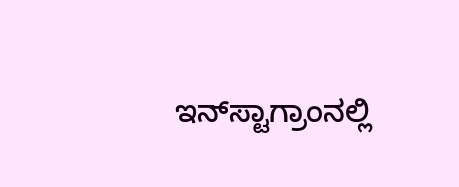ಇನ್‌ಸ್ಟಾಗ್ರಾಂನಲ್ಲಿ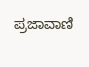ಪ್ರಜಾವಾಣಿ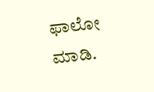ಫಾಲೋ ಮಾಡಿ.